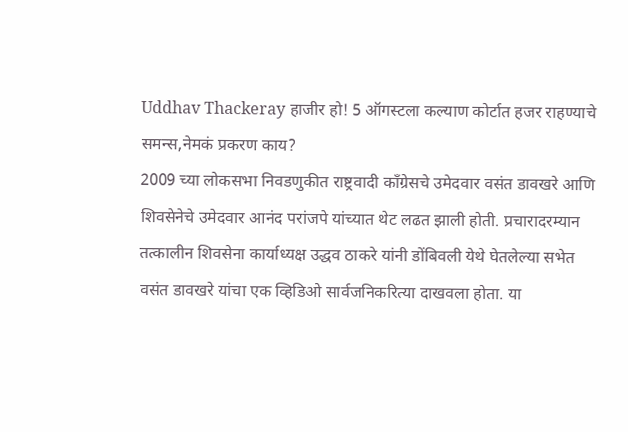Uddhav Thackeray हाजीर हो! 5 ऑगस्टला कल्याण कोर्टात हजर राहण्याचे समन्स,नेमकं प्रकरण काय?
2009 च्या लोकसभा निवडणुकीत राष्ट्रवादी काँग्रेसचे उमेदवार वसंत डावखरे आणि शिवसेनेचे उमेदवार आनंद परांजपे यांच्यात थेट लढत झाली होती. प्रचारादरम्यान तत्कालीन शिवसेना कार्याध्यक्ष उद्धव ठाकरे यांनी डोंबिवली येथे घेतलेल्या सभेत वसंत डावखरे यांचा एक व्हिडिओ सार्वजनिकरित्या दाखवला होता. या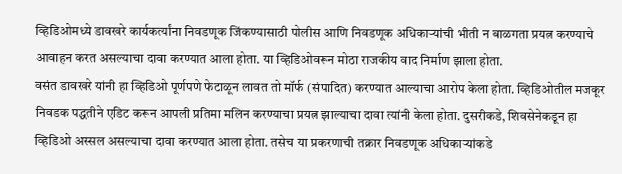व्हिडिओमध्ये डावखरे कार्यकर्त्यांना निवडणूक जिंकण्यासाठी पोलीस आणि निवडणूक अधिकाऱ्यांची भीती न बाळगता प्रयत्न करण्याचे आवाहन करत असल्याचा दावा करण्यात आला होता. या व्हिडिओवरून मोठा राजकीय वाद निर्माण झाला होता.
वसंत डावखरे यांनी हा व्हिडिओ पूर्णपणे फेटाळून लावत तो मॉर्फ (संपादित) करण्यात आल्याचा आरोप केला होता. व्हिडिओतील मजकूर निवडक पद्धतीने एडिट करून आपली प्रतिमा मलिन करण्याचा प्रयत्न झाल्याचा दावा त्यांनी केला होता. दुसरीकडे, शिवसेनेकडून हा व्हिडिओ अस्सल असल्याचा दावा करण्यात आला होता. तसेच या प्रकरणाची तक्रार निवडणूक अधिकाऱ्यांकडे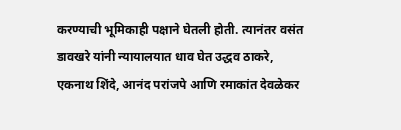करण्याची भूमिकाही पक्षाने घेतली होती. त्यानंतर वसंत डावखरे यांनी न्यायालयात धाव घेत उद्धव ठाकरे, एकनाथ शिंदे, आनंद परांजपे आणि रमाकांत देवळेकर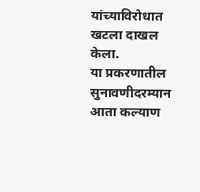यांच्याविरोधात खटला दाखल केला.
या प्रकरणातील सुनावणीदरम्यान आता कल्याण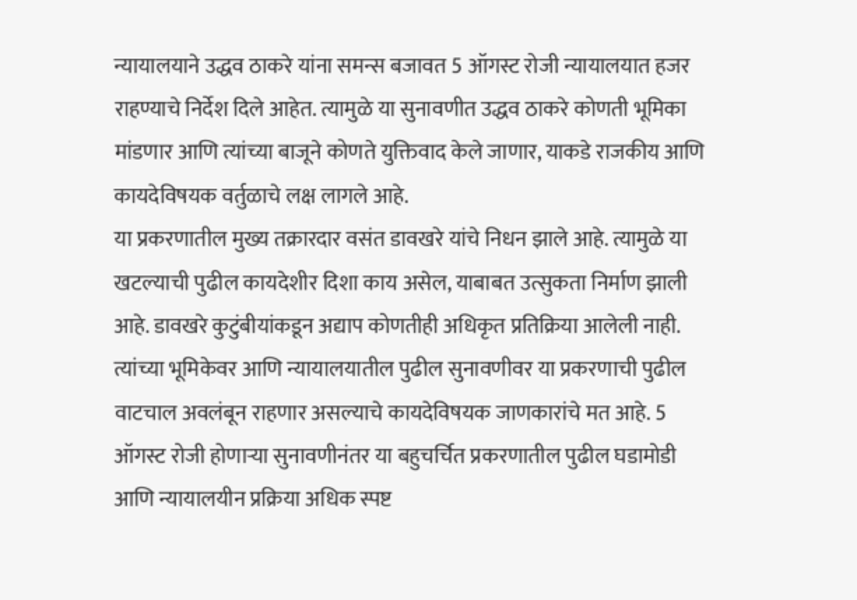न्यायालयाने उद्धव ठाकरे यांना समन्स बजावत 5 ऑगस्ट रोजी न्यायालयात हजर राहण्याचे निर्देश दिले आहेत. त्यामुळे या सुनावणीत उद्धव ठाकरे कोणती भूमिका मांडणार आणि त्यांच्या बाजूने कोणते युक्तिवाद केले जाणार, याकडे राजकीय आणि कायदेविषयक वर्तुळाचे लक्ष लागले आहे.
या प्रकरणातील मुख्य तक्रारदार वसंत डावखरे यांचे निधन झाले आहे. त्यामुळे या खटल्याची पुढील कायदेशीर दिशा काय असेल, याबाबत उत्सुकता निर्माण झाली आहे. डावखरे कुटुंबीयांकडून अद्याप कोणतीही अधिकृत प्रतिक्रिया आलेली नाही. त्यांच्या भूमिकेवर आणि न्यायालयातील पुढील सुनावणीवर या प्रकरणाची पुढील वाटचाल अवलंबून राहणार असल्याचे कायदेविषयक जाणकारांचे मत आहे. 5 ऑगस्ट रोजी होणाऱ्या सुनावणीनंतर या बहुचर्चित प्रकरणातील पुढील घडामोडी आणि न्यायालयीन प्रक्रिया अधिक स्पष्ट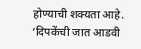होण्याची शक्यता आहे.
‘दिपकेंची जात आडवी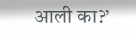आली का?’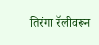तिरंगा रॅलीवरून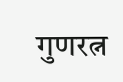गुणरत्न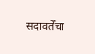सदावर्तेंचा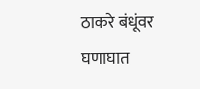ठाकरे बंधूंवर घणाघात